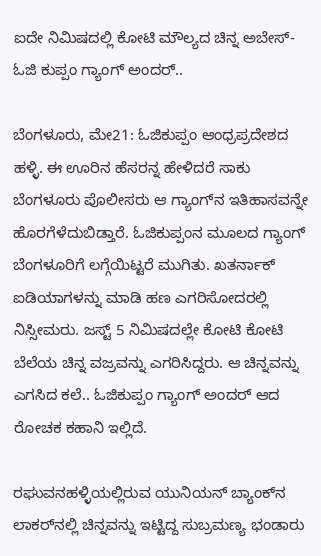ಐದೇ ನಿಮಿಷದಲ್ಲಿ ಕೋಟಿ ಮೌಲ್ಯದ ಚಿನ್ನ ಅಬೇಸ್- ಓಜಿ ಕುಪ್ಪಂ ಗ್ಯಾಂಗ್ ಅಂದರ್..

ಬೆಂಗಳೂರು, ಮೇ21: ಓಜಿಕುಪ್ಪಂ ಆಂಧ್ರಪ್ರದೇಶದ ಹಳ್ಳಿ. ಈ ಊರಿನ ಹೆಸರನ್ನ ಹೇಳಿದರೆ ಸಾಕು ಬೆಂಗಳೂರು ಪೊಲೀಸರು ಆ ಗ್ಯಾಂಗ್‌ನ ಇತಿಹಾಸವನ್ನೇ ಹೊರಗೆಳೆದುಬಿಡ್ತಾರೆ. ಓಜಿಕುಪ್ಪಂನ ಮೂಲದ ಗ್ಯಾಂಗ್ ಬೆಂಗಳೂರಿಗೆ ಲಗ್ಗೆಯಿಟ್ಟರೆ ಮುಗಿತು. ಖತರ್ನಾಕ್ ಐಡಿಯಾಗಳನ್ನು ಮಾಡಿ ಹಣ ಎಗರಿಸೋದರಲ್ಲಿ ನಿಸ್ಸೀಮರು. ಜಸ್ಟ್ 5 ನಿಮಿಷದಲ್ಲೇ ಕೋಟಿ ಕೋಟಿ ಬೆಲೆಯ ಚಿನ್ನ ವಜ್ರವನ್ನು ಎಗರಿಸಿದ್ದರು. ಆ ಚಿನ್ನವನ್ನು ಎಗಸಿದ ಕಲೆ.. ಓಜಿಕುಪ್ಪಂ ಗ್ಯಾಂಗ್ ಅಂದರ್ ಆದ ರೋಚಕ ಕಹಾನಿ ಇಲ್ಲಿದೆ.

ರಘುವನಹಳ್ಳಿಯಲ್ಲಿರುವ ಯುನಿಯನ್ ಬ್ಯಾಂಕ್‌ನ ಲಾಕರ್‌ನಲ್ಲಿ ಚಿನ್ನವನ್ನು ಇಟ್ಟಿದ್ದ ಸುಬ್ರಮಣ್ಯ ಭಂಡಾರು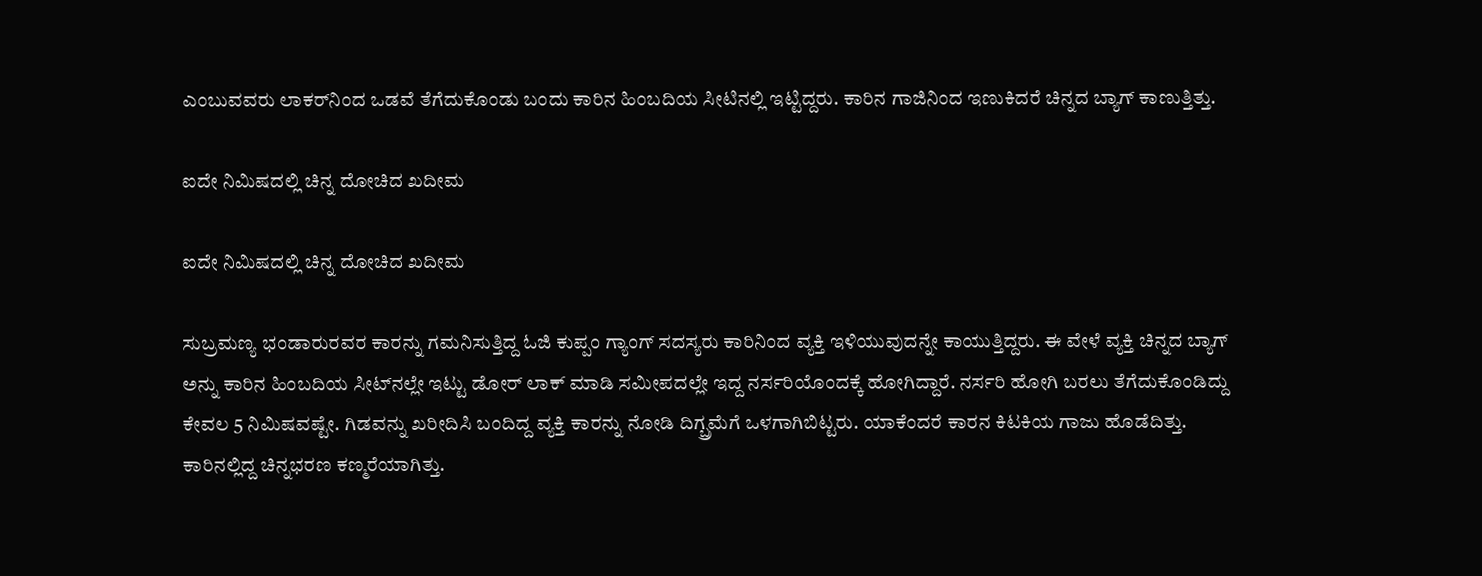ಎಂಬುವವರು ಲಾಕರ್‌ನಿಂದ ಒಡವೆ ತೆಗೆದುಕೊಂಡು ಬಂದು ಕಾರಿನ ಹಿಂಬದಿಯ ಸೀಟಿನಲ್ಲಿ ಇಟ್ಟಿದ್ದರು. ಕಾರಿನ ಗಾಜಿನಿಂದ ಇಣುಕಿದರೆ ಚಿನ್ನದ ಬ್ಯಾಗ್ ಕಾಣುತ್ತಿತ್ತು.

ಐದೇ ನಿಮಿಷದಲ್ಲಿ ಚಿನ್ನ ದೋಚಿದ ಖದೀಮ

ಐದೇ ನಿಮಿಷದಲ್ಲಿ ಚಿನ್ನ ದೋಚಿದ ಖದೀಮ

ಸುಬ್ರಮಣ್ಯ ಭಂಡಾರುರವರ ಕಾರನ್ನು ಗಮನಿಸುತ್ತಿದ್ದ ಓಜಿ ಕುಪ್ಪಂ ಗ್ಯಾಂಗ್ ಸದಸ್ಯರು ಕಾರಿನಿಂದ ವ್ಯಕ್ತಿ ಇಳಿಯುವುದನ್ನೇ ಕಾಯುತ್ತಿದ್ದರು. ಈ ವೇಳೆ ವ್ಯಕ್ತಿ ಚಿನ್ನದ ಬ್ಯಾಗ್ ಅನ್ನು ಕಾರಿನ ಹಿಂಬದಿಯ ಸೀಟ್‌ನಲ್ಲೇ ಇಟ್ಟು ಡೋರ್ ಲಾಕ್ ಮಾಡಿ ಸಮೀಪದಲ್ಲೇ ಇದ್ದ ನರ್ಸರಿಯೊಂದಕ್ಕೆ ಹೋಗಿದ್ದಾರೆ. ನರ್ಸರಿ ಹೋಗಿ ಬರಲು ತೆಗೆದುಕೊಂಡಿದ್ದು ಕೇವಲ 5 ನಿಮಿಷವಷ್ಟೇ. ಗಿಡವನ್ನು ಖರೀದಿಸಿ ಬಂದಿದ್ದ ವ್ಯಕ್ತಿ ಕಾರನ್ನು ನೋಡಿ ದಿಗ್ಬ್ರಮೆಗೆ ಒಳಗಾಗಿಬಿಟ್ಟರು. ಯಾಕೆಂದರೆ ಕಾರನ ಕಿಟಕಿಯ ಗಾಜು ಹೊಡೆದಿತ್ತು. ಕಾರಿನಲ್ಲಿದ್ದ ಚಿನ್ನಭರಣ ಕಣ್ಮರೆಯಾಗಿತ್ತು.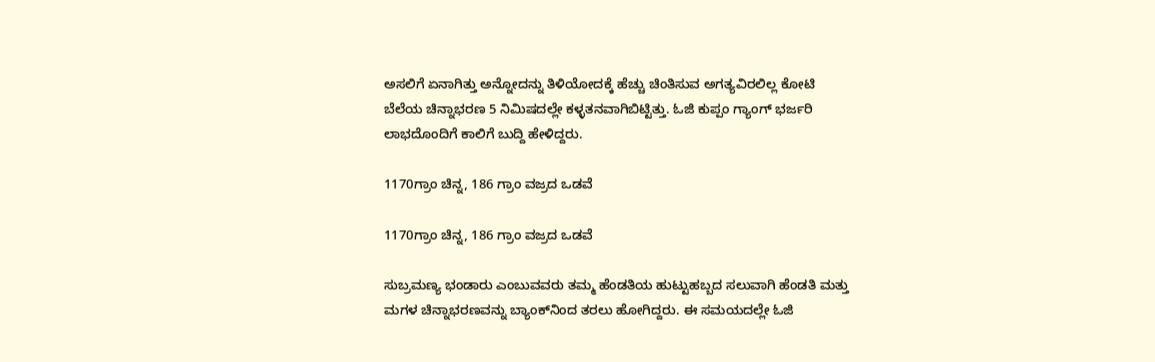ಅಸಲಿಗೆ ಏನಾಗಿತ್ತು ಅನ್ನೋದನ್ನು ತಿಳಿಯೋದಕ್ಕೆ ಹೆಚ್ಚು ಚಿಂತಿಸುವ ಅಗತ್ಯವಿರಲಿಲ್ಲ ಕೋಟಿ ಬೆಲೆಯ ಚಿನ್ನಾಭರಣ 5 ನಿಮಿಷದಲ್ಲೇ ಕಳ್ಳತನವಾಗಿಬಿಟ್ಟಿತ್ತು. ಓಜಿ ಕುಪ್ಪಂ ಗ್ಯಾಂಗ್ ಭರ್ಜರಿ ಲಾಭದೊಂದಿಗೆ ಕಾಲಿಗೆ ಬುದ್ದಿ ಹೇಳಿದ್ದರು.

1170ಗ್ರಾಂ ಚಿನ್ನ, 186 ಗ್ರಾಂ ವಜ್ರದ ಒಡವೆ

1170ಗ್ರಾಂ ಚಿನ್ನ, 186 ಗ್ರಾಂ ವಜ್ರದ ಒಡವೆ

ಸುಬ್ರಮಣ್ಯ ಭಂಡಾರು ಎಂಬುವವರು ತಮ್ಮ ಹೆಂಡತಿಯ ಹುಟ್ಟುಹಬ್ಬದ ಸಲುವಾಗಿ ಹೆಂಡತಿ ಮತ್ತು ಮಗಳ ಚಿನ್ನಾಭರಣವನ್ನು ಬ್ಯಾಂಕ್‌ನಿಂದ ತರಲು ಹೋಗಿದ್ದರು. ಈ ಸಮಯದಲ್ಲೇ ಓಜಿ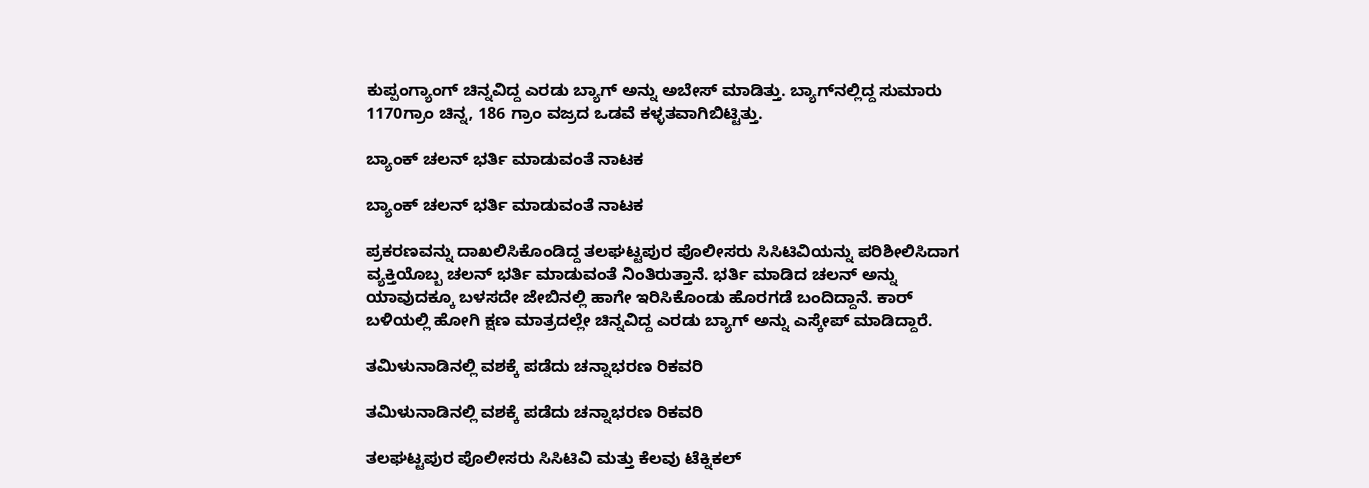ಕುಪ್ಪಂಗ್ಯಾಂಗ್ ಚಿನ್ನವಿದ್ದ ಎರಡು ಬ್ಯಾಗ್ ಅನ್ನು ಅಬೇಸ್ ಮಾಡಿತ್ತು. ಬ್ಯಾಗ್‌ನಲ್ಲಿದ್ದ ಸುಮಾರು 1170ಗ್ರಾಂ ಚಿನ್ನ, 186 ಗ್ರಾಂ ವಜ್ರದ ಒಡವೆ ಕಳ್ಳತವಾಗಿಬಿಟ್ಟಿತ್ತು.

ಬ್ಯಾಂಕ್ ಚಲನ್ ಭರ್ತಿ ಮಾಡುವಂತೆ ನಾಟಕ

ಬ್ಯಾಂಕ್ ಚಲನ್ ಭರ್ತಿ ಮಾಡುವಂತೆ ನಾಟಕ

ಪ್ರಕರಣವನ್ನು ದಾಖಲಿಸಿಕೊಂಡಿದ್ದ ತಲಘಟ್ಟಪುರ ಪೊಲೀಸರು ಸಿಸಿಟಿವಿಯನ್ನು ಪರಿಶೀಲಿಸಿದಾಗ ವ್ಯಕ್ತಿಯೊಬ್ಬ ಚಲನ್ ಭರ್ತಿ ಮಾಡುವಂತೆ ನಿಂತಿರುತ್ತಾನೆ. ಭರ್ತಿ ಮಾಡಿದ ಚಲನ್ ಅನ್ನು ಯಾವುದಕ್ಕೂ ಬಳಸದೇ ಜೇಬಿನಲ್ಲಿ ಹಾಗೇ ಇರಿಸಿಕೊಂಡು ಹೊರಗಡೆ ಬಂದಿದ್ದಾನೆ. ಕಾರ್ ಬಳಿಯಲ್ಲಿ ಹೋಗಿ ಕ್ಷಣ ಮಾತ್ರದಲ್ಲೇ ಚಿನ್ನವಿದ್ದ ಎರಡು ಬ್ಯಾಗ್ ಅನ್ನು ಎಸ್ಕೇಪ್ ಮಾಡಿದ್ದಾರೆ.

ತಮಿಳುನಾಡಿನಲ್ಲಿ ವಶಕ್ಕೆ ಪಡೆದು ಚನ್ನಾಭರಣ ರಿಕವರಿ

ತಮಿಳುನಾಡಿನಲ್ಲಿ ವಶಕ್ಕೆ ಪಡೆದು ಚನ್ನಾಭರಣ ರಿಕವರಿ

ತಲಘಟ್ಟಪುರ ಪೊಲೀಸರು ಸಿಸಿಟಿವಿ ಮತ್ತು ಕೆಲವು ಟೆಕ್ನಿಕಲ್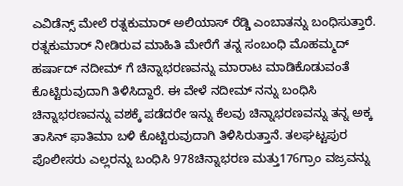ಎವಿಡೆನ್ಸ್ ಮೇಲೆ ರತ್ನಕುಮಾರ್ ಅಲಿಯಾಸ್ ರೆಡ್ಡಿ ಎಂಬಾತನ್ನು ಬಂಧಿಸುತ್ತಾರೆ. ರತ್ನಕುಮಾರ್ ನೀಡಿರುವ ಮಾಹಿತಿ ಮೇರೆಗೆ ತನ್ನ ಸಂಬಂಧಿ ಮೊಹಮ್ಮದ್ ಹರ್ಷಾದ್ ನದೀಮ್ ಗೆ ಚಿನ್ನಾಭರಣವನ್ನು ಮಾರಾಟ ಮಾಡಿಕೊಡುವಂತೆ ಕೊಟ್ಟಿರುವುದಾಗಿ ತಿಳಿಸಿದ್ದಾರೆ. ಈ ವೇಳೆ ನದೀಮ್ ನನ್ನು ಬಂಧಿಸಿ ಚಿನ್ನಾಭರಣವನ್ನು ವಶಕ್ಕೆ ಪಡೆದರೇ ಇನ್ನು ಕೆಲವು ಚಿನ್ನಾಭರಣವನ್ನು ತನ್ನ ಅಕ್ಕ ತಾಸಿನ್ ಫಾತಿಮಾ ಬಳಿ ಕೊಟ್ಟಿರುವುದಾಗಿ ತಿಳಿಸಿರುತ್ತಾನೆ. ತಲಘಟ್ಟಪುರ ಪೊಲೀಸರು ಎಲ್ಲರನ್ನು ಬಂಧಿಸಿ 978ಚಿನ್ನಾಭರಣ ಮತ್ತು176ಗ್ರಾಂ ವಜ್ರವನ್ನು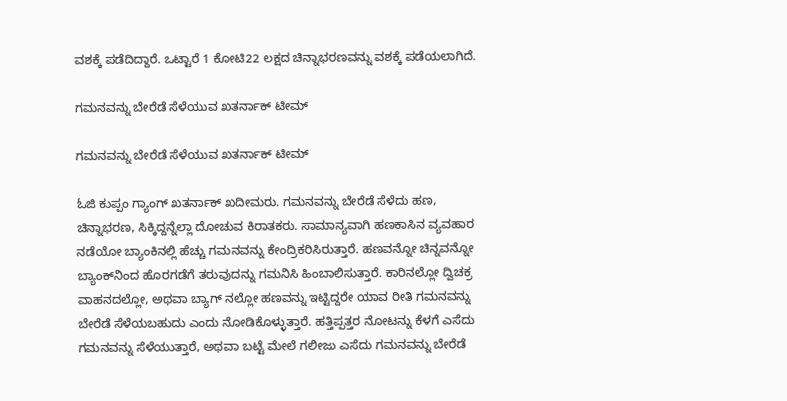ವಶಕ್ಕೆ ಪಡೆದಿದ್ದಾರೆ. ಒಟ್ಟಾರೆ 1 ಕೋಟಿ22 ಲಕ್ಷದ ಚಿನ್ನಾಭರಣವನ್ನು ವಶಕ್ಕೆ ಪಡೆಯಲಾಗಿದೆ.

ಗಮನವನ್ನು ಬೇರೆಡೆ ಸೆಳೆಯುವ ಖತರ್ನಾಕ್ ಟೀಮ್

ಗಮನವನ್ನು ಬೇರೆಡೆ ಸೆಳೆಯುವ ಖತರ್ನಾಕ್ ಟೀಮ್

ಓಜಿ ಕುಪ್ಪಂ ಗ್ಯಾಂಗ್ ಖತರ್ನಾಕ್ ಖದೀಮರು. ಗಮನವನ್ನು ಬೇರೆಡೆ ಸೆಳೆದು ಹಣ, ಚಿನ್ನಾಭರಣ, ಸಿಕ್ಕಿದ್ದನ್ನೆಲ್ಲಾ ದೋಚುವ ಕಿರಾತಕರು. ಸಾಮಾನ್ಯವಾಗಿ ಹಣಕಾಸಿನ ವ್ಯವಹಾರ ನಡೆಯೋ ಬ್ಯಾಂಕಿನಲ್ಲಿ ಹೆಚ್ಚು ಗಮನವನ್ನು ಕೇಂದ್ರಿಕರಿಸಿರುತ್ತಾರೆ. ಹಣವನ್ನೋ ಚಿನ್ನವನ್ನೋ ಬ್ಯಾಂಕ್‌ನಿಂದ ಹೊರಗಡೆಗೆ ತರುವುದನ್ನು ಗಮನಿಸಿ ಹಿಂಬಾಲಿಸುತ್ತಾರೆ. ಕಾರಿನಲ್ಲೋ ದ್ವಿಚಕ್ರ ವಾಹನದಲ್ಲೋ, ಅಥವಾ ಬ್ಯಾಗ್ ನಲ್ಲೋ ಹಣವನ್ನು ಇಟ್ಟಿದ್ದರೇ ಯಾವ ರೀತಿ ಗಮನವನ್ನು ಬೇರೆಡೆ ಸೆಳೆಯಬಹುದು ಎಂದು ನೋಡಿಕೊಳ್ಳುತ್ತಾರೆ. ಹತ್ತಿಪ್ಪತ್ತರ ನೋಟನ್ನು ಕೆಳಗೆ ಎಸೆದು ಗಮನವನ್ನು ಸೆಳೆಯುತ್ತಾರೆ, ಅಥವಾ ಬಟ್ಟೆ ಮೇಲೆ ಗಲೀಜು ಎಸೆದು ಗಮನವನ್ನು ಬೇರೆಡೆ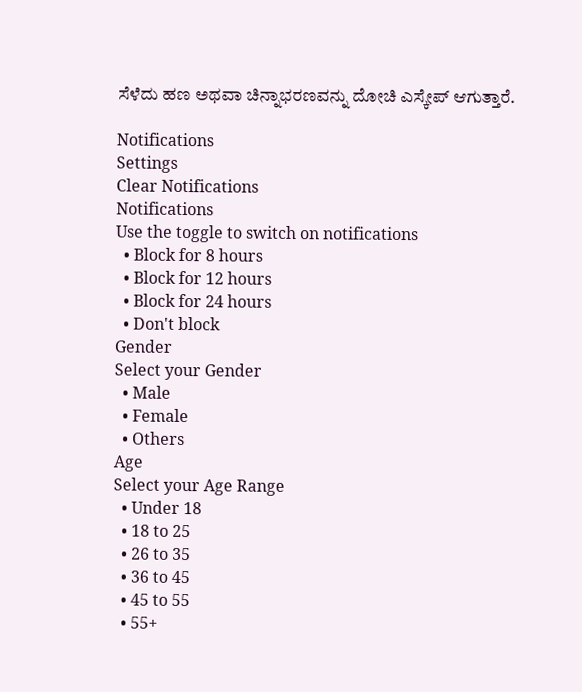ಸೆಳೆದು ಹಣ ಅಥವಾ ಚಿನ್ನಾಭರಣವನ್ನು ದೋಚಿ ಎಸ್ಕೇಪ್ ಆಗುತ್ತಾರೆ.

Notifications
Settings
Clear Notifications
Notifications
Use the toggle to switch on notifications
  • Block for 8 hours
  • Block for 12 hours
  • Block for 24 hours
  • Don't block
Gender
Select your Gender
  • Male
  • Female
  • Others
Age
Select your Age Range
  • Under 18
  • 18 to 25
  • 26 to 35
  • 36 to 45
  • 45 to 55
  • 55+